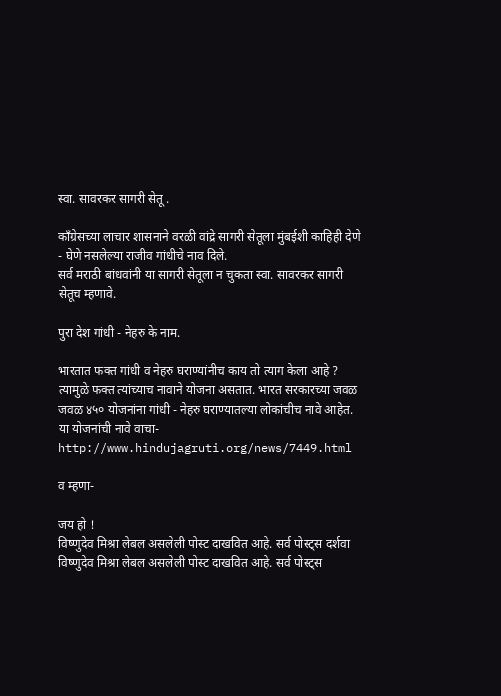स्वा. सावरकर सागरी सेतू .

कॉंग्रेसच्या लाचार शासनाने वरळी वांद्रे सागरी सेतूला मुंबईशी काहिही देणे - घेणे नसलेल्या राजीव गांधीचे नाव दिले.
सर्व मराठी बांधवांनी या सागरी सेतूला न चुकता स्वा. सावरकर सागरी सेतूच म्हणावे.

पुरा देश गांधी - नेहरु के नाम.

भारतात फक्त गांधी व नेहरु घराण्यांनीच काय तो त्याग केला आहे ? त्यामुळे फक्त त्यांच्याच नावाने योजना असतात. भारत सरकारच्या जवळ जवळ ४५० योजनांना गांधी - नेहरु घराण्यातल्या लोकांचीच नावे आहेत.
या योजनांची नावे वाचा-
http://www.hindujagruti.org/news/7449.html

व म्हणा-

जय हो !
विष्णुदेव मिश्रा लेबल असलेली पोस्ट दाखवित आहे. सर्व पोस्ट्‍स दर्शवा
विष्णुदेव मिश्रा लेबल असलेली पोस्ट दाखवित आहे. सर्व पोस्ट्‍स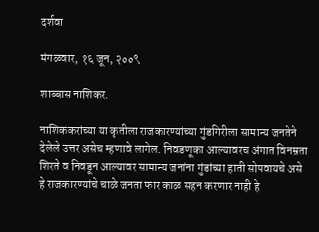दर्शवा

मंगळवार, १६ जून, २००९

शाब्बास नाशिकर.

नाशिककरांच्या या कृतीला राजकारण्यांच्या गुंडगिरीला सामान्य जनतेने देलेले उत्तर असेच म्हणावे लागेल. निवडणूका आल्यावरच अंगात विनम्रता शिरते व निवडून आल्यावर सामान्य जनांना गुंडांच्या हाती सोपवायचे असे हे राजकारण्यांचे चाळे जनता फार काळ सहन करणार नाही हे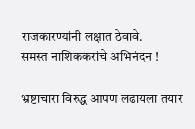राजकारण्यांनी लक्षात ठेवावे.
समस्त नाशिककरांचे अभिनंदन !

भ्रष्टाचारा विरुद्ध आपण लढायला तयार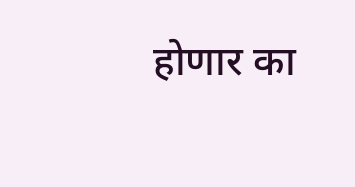होणार का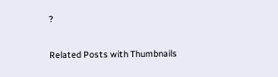?

Related Posts with Thumbnails